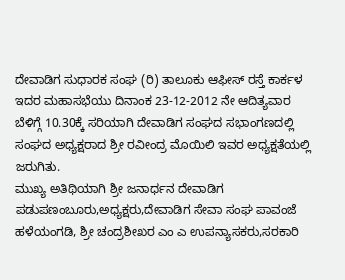ದೇವಾಡಿಗ ಸುಧಾರಕ ಸಂಘ (ರಿ) ತಾಲೂಕು ಆಫೀಸ್ ರಸ್ತೆ ಕಾರ್ಕಳ
ಇದರ ಮಹಾಸಭೆಯು ದಿನಾಂಕ 23-12-2012 ನೇ ಆದಿತ್ಯವಾರ ಬೆಳಿಗ್ಗೆ 10.30ಕ್ಕೆ ಸರಿಯಾಗಿ ದೇವಾಡಿಗ ಸಂಘದ ಸಭಾಂಗಣದಲ್ಲಿ ಸಂಘದ ಅಧ್ಯಕ್ಷರಾದ ಶ್ರೀ ರವೀಂದ್ರ ಮೊಯಿಲಿ ಇವರ ಅಧ್ಯಕ್ಷತೆಯಲ್ಲಿ ಜರುಗಿತು.
ಮುಖ್ಯ ಅತಿಥಿಯಾಗಿ ಶ್ರೀ ಜನಾರ್ಧನ ದೇವಾಡಿಗ ಪಡುಪಣಂಬೂರು,ಅಧ್ಯಕ್ಷರು,ದೇವಾಡಿಗ ಸೇವಾ ಸಂಘ ಪಾವಂಜೆ ಹಳೆಯಂಗಡಿ, ಶ್ರೀ ಚಂದ್ರಶೀಖರ ಎಂ ಎ ಉಪನ್ಯಾಸಕರು,ಸರಕಾರಿ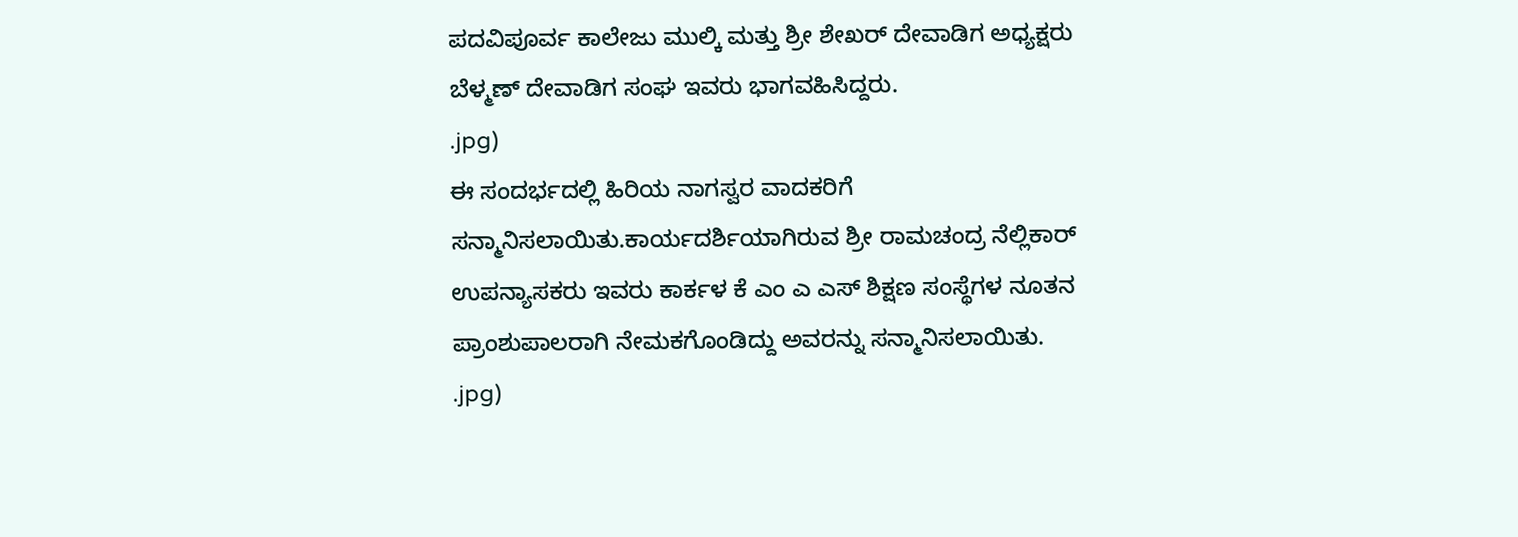ಪದವಿಪೂರ್ವ ಕಾಲೇಜು ಮುಲ್ಕಿ ಮತ್ತು ಶ್ರೀ ಶೇಖರ್ ದೇವಾಡಿಗ ಅಧ್ಯಕ್ಷರು ಬೆಳ್ಮಣ್ ದೇವಾಡಿಗ ಸಂಘ ಇವರು ಭಾಗವಹಿಸಿದ್ದರು.
.jpg)
ಈ ಸಂದರ್ಭದಲ್ಲಿ ಹಿರಿಯ ನಾಗಸ್ವರ ವಾದಕರಿಗೆ ಸನ್ಮಾನಿಸಲಾಯಿತು.ಕಾರ್ಯದರ್ಶಿಯಾಗಿರುವ ಶ್ರೀ ರಾಮಚಂದ್ರ ನೆಲ್ಲಿಕಾರ್ ಉಪನ್ಯಾಸಕರು ಇವರು ಕಾರ್ಕಳ ಕೆ ಎಂ ಎ ಎಸ್ ಶಿಕ್ಷಣ ಸಂಸ್ಥೆಗಳ ನೂತನ ಪ್ರಾಂಶುಪಾಲರಾಗಿ ನೇಮಕಗೊಂಡಿದ್ದು ಅವರನ್ನು ಸನ್ಮಾನಿಸಲಾಯಿತು.
.jpg)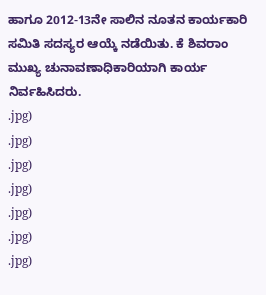ಹಾಗೂ 2012-13ನೇ ಸಾಲಿನ ನೂತನ ಕಾರ್ಯಕಾರಿ ಸಮಿತಿ ಸದಸ್ಯರ ಆಯ್ಕೆ ನಡೆಯಿತು. ಕೆ ಶಿವರಾಂ ಮುಖ್ಯ ಚುನಾವಣಾಧಿಕಾರಿಯಾಗಿ ಕಾರ್ಯ ನಿರ್ವಹಿಸಿದರು.
.jpg)
.jpg)
.jpg)
.jpg)
.jpg)
.jpg)
.jpg)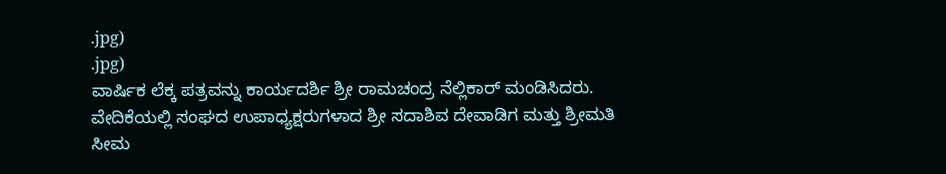.jpg)
.jpg)
ವಾರ್ಷಿಕ ಲೆಕ್ಕ ಪತ್ರವನ್ನು ಕಾರ್ಯದರ್ಶಿ ಶ್ರೀ ರಾಮಚಂದ್ರ ನೆಲ್ಲಿಕಾರ್ ಮಂಡಿಸಿದರು.
ವೇದಿಕೆಯಲ್ಲಿ ಸಂಘದ ಉಪಾಧ್ಯಕ್ಷರುಗಳಾದ ಶ್ರೀ ಸದಾಶಿವ ದೇವಾಡಿಗ ಮತ್ತು ಶ್ರೀಮತಿ ಸೀಮ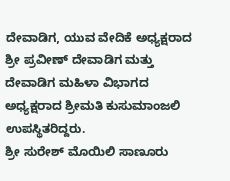ದೇವಾಡಿಗ, ಯುವ ವೇದಿಕೆ ಅಧ್ಯಕ್ಷರಾದ ಶ್ರೀ ಪ್ರವೀಣ್ ದೇವಾಡಿಗ ಮತ್ತು ದೇವಾಡಿಗ ಮಹಿಳಾ ವಿಭಾಗದ ಅಧ್ಯಕ್ಷರಾದ ಶ್ರೀಮತಿ ಕುಸುಮಾಂಜಲಿ ಉಪಸ್ಥಿತರಿದ್ದರು.
ಶ್ರೀ ಸುರೇಶ್ ಮೊಯಿಲಿ ಸಾಣೂರು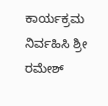ಕಾರ್ಯಕ್ರಮ ನಿರ್ವಹಿಸಿ ಶ್ರೀ ರಮೇಶ್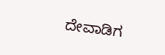ದೇವಾಡಿಗ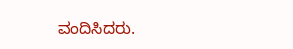ವಂದಿಸಿದರು.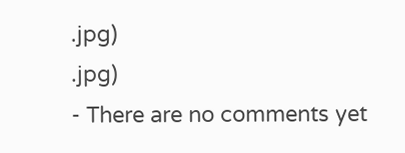.jpg)
.jpg)
- There are no comments yet